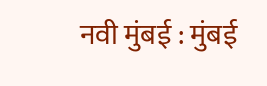नवी मुंबई : मुंबई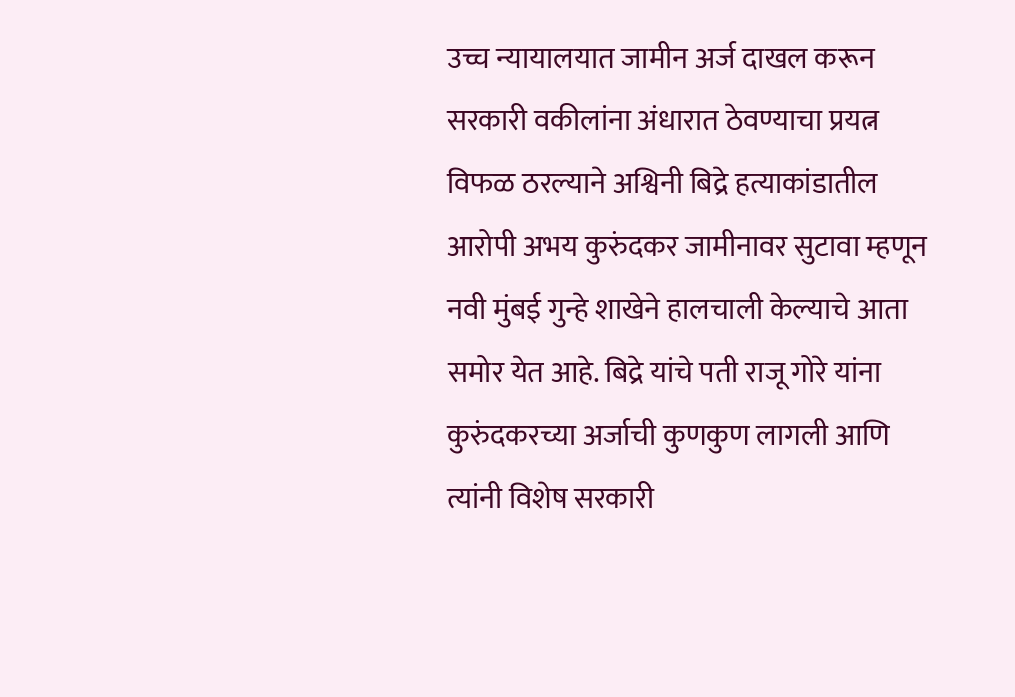उच्च न्यायालयात जामीन अर्ज दाखल करून सरकारी वकीलांना अंधारात ठेवण्याचा प्रयत्न विफळ ठरल्याने अश्विनी बिद्रे हत्याकांडातील आरोपी अभय कुरुंदकर जामीनावर सुटावा म्हणून नवी मुंबई गुन्हे शाखेने हालचाली केल्याचे आता समोर येत आहे. बिद्रे यांचे पती राजू गोरे यांना कुरुंदकरच्या अर्जाची कुणकुण लागली आणि त्यांनी विशेष सरकारी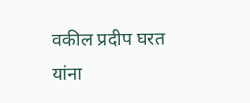वकील प्रदीप घरत यांना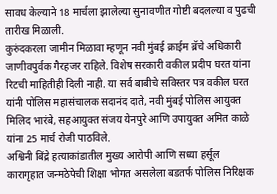सावध केल्याने 18 मार्चला झालेल्या सुनावणीत गोष्टी बदलल्या व पुढची तारीख मिळाली.
कुरुंदकरला जामीन मिळावा म्हणून नवी मुंबई क्राईम ब्रॅचे अधिकारी जाणीवपुर्वक गैरहजर राहिले. विशेष सरकारी वकील प्रदीप घरत यांना रिटची माहितीही दिली नाही. या सर्व बाबीचे सविस्तर पत्र वकील घरत यांनी पोलिस महासंचालक सदानंद दाते, नवी मुंबई पोलिस आयुक्त मिलिद भारंबे, सहआयुक्त संजय येनपुरे आणि उपायुक्त अमित काळे यांना 25 मार्च रोजी पाठविले.
अश्विनी बिंद्रे हत्याकांडातील मुख्य आरोपी आणि सध्या हर्सूल कारागृहात जन्मठेपेची शिक्षा भोगत असलेला बडतर्फ पोलिस निरिक्षक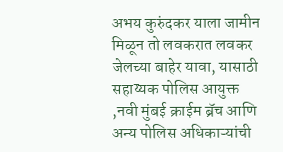अभय कुरुंदकर याला जामीन मिळून तो लवकरात लवकर जेलच्या बाहेर यावा, यासाठी सहाय्यक पोलिस आयुक्त ,नवी मुंबई क्राईम ब्रॅच आणि अन्य पोलिस अधिकाऱ्यांची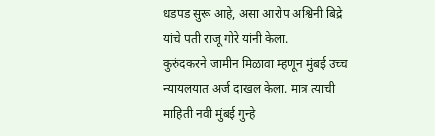धडपड सुरू आहे, असा आरोप अश्विनी बिद्रे यांचे पती राजू गोरे यांनी केला.
कुरुंदकरने जामीन मिळावा म्हणून मुंबई उच्च न्यायलयात अर्ज दाखल केला. मात्र त्याची माहिती नवी मुंबई गुन्हे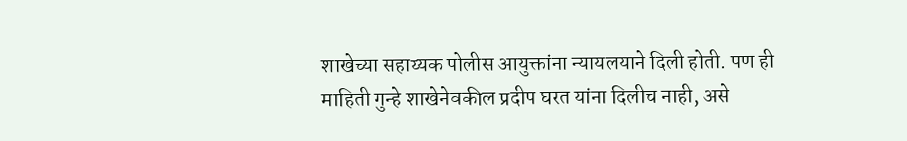शाखेच्या सहाय्यक पोलीस आयुक्तांना न्यायलयाने दिली होती. पण ही माहिती गुन्हे शाखेनेवकील प्रदीप घरत यांना दिलीच नाही, असे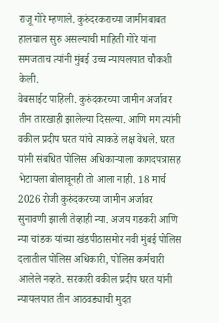राजू गोरे म्हणाले. कुरुंदरकराच्या जामीनबाबत हालचाल सुरु असल्याची माहिती गोरे यांना समजताच त्यांनी मुंबई उच्च न्यायलयात चौकशी केली.
वेबसाईट पाहिली. कुरुंदकरच्या जामीन अर्जावर तीन तारखाही झालेल्या दिसल्या. आणि मग त्यांनी वकील प्रदीप घरत यांचे त्याकडे लक्ष वेधले. घरत यांनी संबधित पोलिस अधिकाऱ्याला कागदपत्रासह भेटायला बोलावूनही तो आला नाही. 18 मार्च 2026 रोजी कुरुंदकरच्या जामीन अर्जावर सुनावणी झाली तेव्हाही न्या. अजय गडकरी आणि न्या चांडक यांच्या खंडपीठासमोर नवी मुंबई पोलिस दलातील पोलिस अधिकारी, पोलिस कर्मचारी आलेले नव्हते. सरकारी वकील प्रदीप घरत यांनी न्यायलयात तीन आठवड्याची मुदत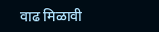वाढ मिळावी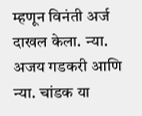म्हणून विनंती अर्ज दाखल केला. न्या. अजय गडकरी आणि न्या. चांडक या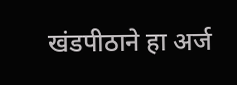खंडपीठाने हा अर्ज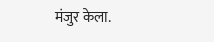मंजुर केला.